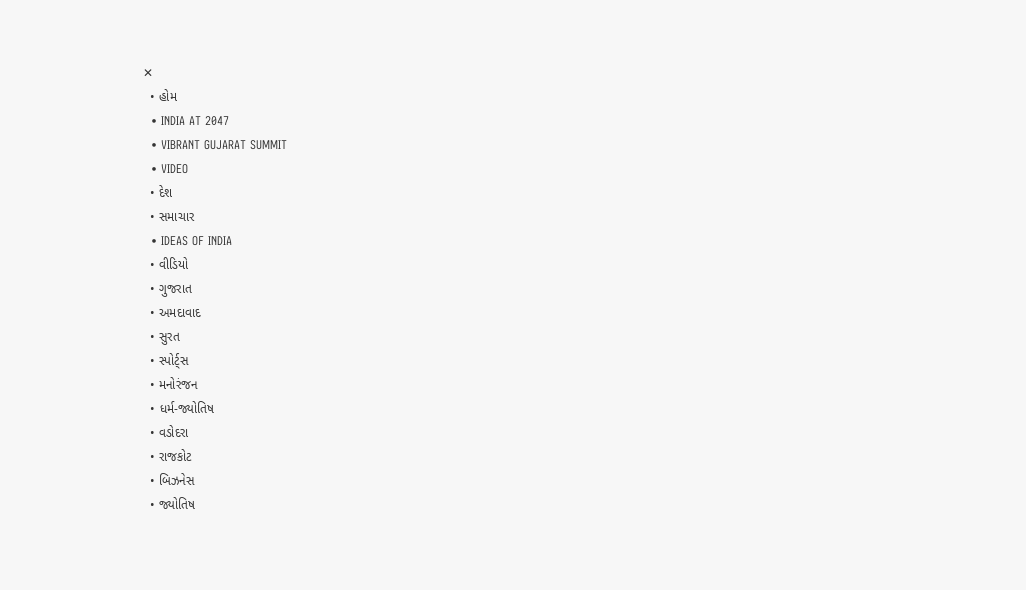✕
  • હોમ
  • INDIA AT 2047
  • VIBRANT GUJARAT SUMMIT
  • VIDEO
  • દેશ
  • સમાચાર
  • IDEAS OF INDIA
  • વીડિયો
  • ગુજરાત
  • અમદાવાદ
  • સુરત
  • સ્પોર્ટ્સ
  • મનોરંજન
  • ધર્મ-જ્યોતિષ
  • વડોદરા
  • રાજકોટ
  • બિઝનેસ
  • જ્યોતિષ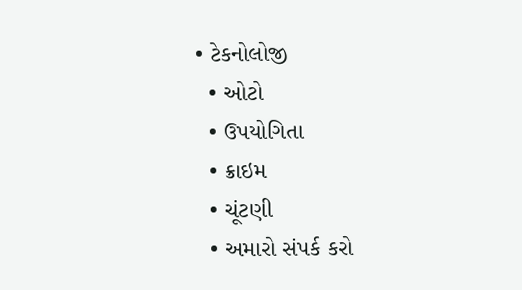• ટેકનોલોજી
  • ઓટો
  • ઉપયોગિતા
  • ક્રાઇમ
  • ચૂંટણી
  • અમારો સંપર્ક કરો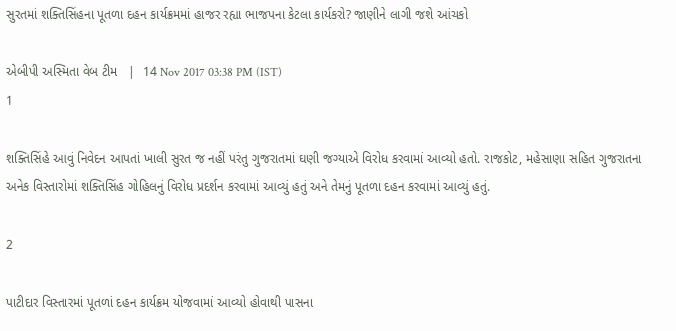સુરતમાં શક્તિસિંહના પૂતળા દહન કાર્યક્રમમાં હાજર રહ્યા ભાજપના કેટલા કાર્યકરો? જાણીને લાગી જશે આંચકો

એબીપી અસ્મિતા વેબ ટીમ   |  14 Nov 2017 03:38 PM (IST)
1

શક્તિસિંહે આવું નિવેદન આપતાં ખાલી સુરત જ નહીં પરંતુ ગુજરાતમાં ઘણી જગ્યાએ વિરોધ કરવામાં આવ્યો હતો. રાજકોટ, મહેસાણા સહિત ગુજરાતના અનેક વિસ્તારોમાં શક્તિસિંહ ગોહિલનું વિરોધ પ્રદર્શન કરવામાં આવ્યું હતું અને તેમનું પૂતળા દહન કરવામાં આવ્યું હતું.

2

પાટીદાર વિસ્તારમાં પૂતળાં દહન કાર્યક્રમ યોજવામાં આવ્યો હોવાથી પાસના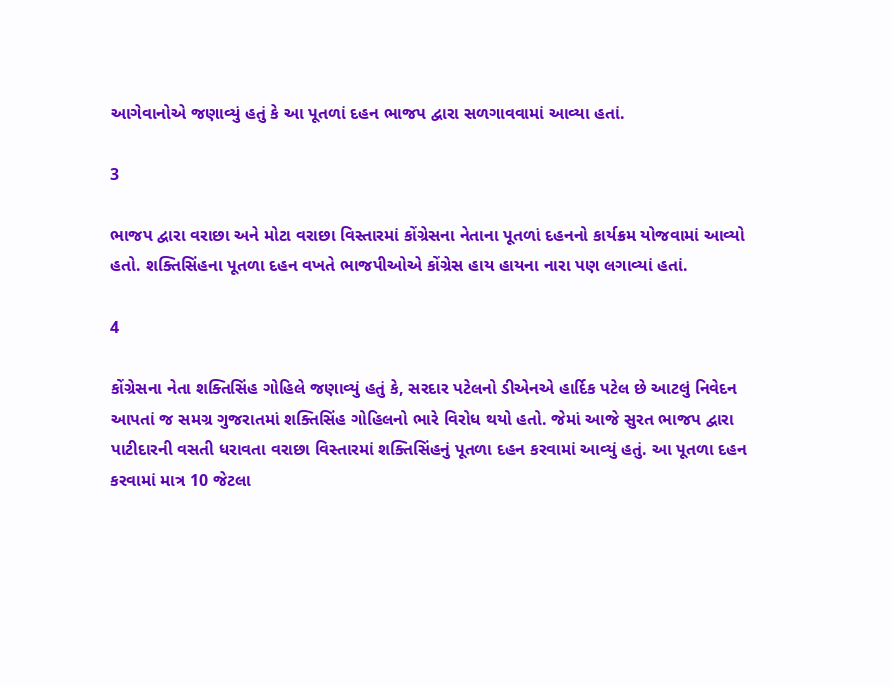આગેવાનોએ જણાવ્યું હતું કે આ પૂતળાં દહન ભાજપ દ્વારા સળગાવવામાં આવ્યા હતાં.

3

ભાજપ દ્વારા વરાછા અને મોટા વરાછા વિસ્તારમાં કોંગ્રેસના નેતાના પૂતળાં દહનનો કાર્યક્રમ યોજવામાં આવ્યો હતો. શક્તિસિંહના પૂતળા દહન વખતે ભાજપીઓએ કોંગ્રેસ હાય હાયના નારા પણ લગાવ્યાં હતાં.

4

કોંગ્રેસના નેતા શક્તિસિંહ ગોહિલે જણાવ્યું હતું કે, સરદાર પટેલનો ડીએનએ હાર્દિક પટેલ છે આટલું નિવેદન આપતાં જ સમગ્ર ગુજરાતમાં શક્તિસિંહ ગોહિલનો ભારે વિરોધ થયો હતો. જેમાં આજે સુરત ભાજપ દ્વારા પાટીદારની વસતી ધરાવતા વરાછા વિસ્તારમાં શક્તિસિંહનું પૂતળા દહન કરવામાં આવ્યું હતું. આ પૂતળા દહન કરવામાં માત્ર 10 જેટલા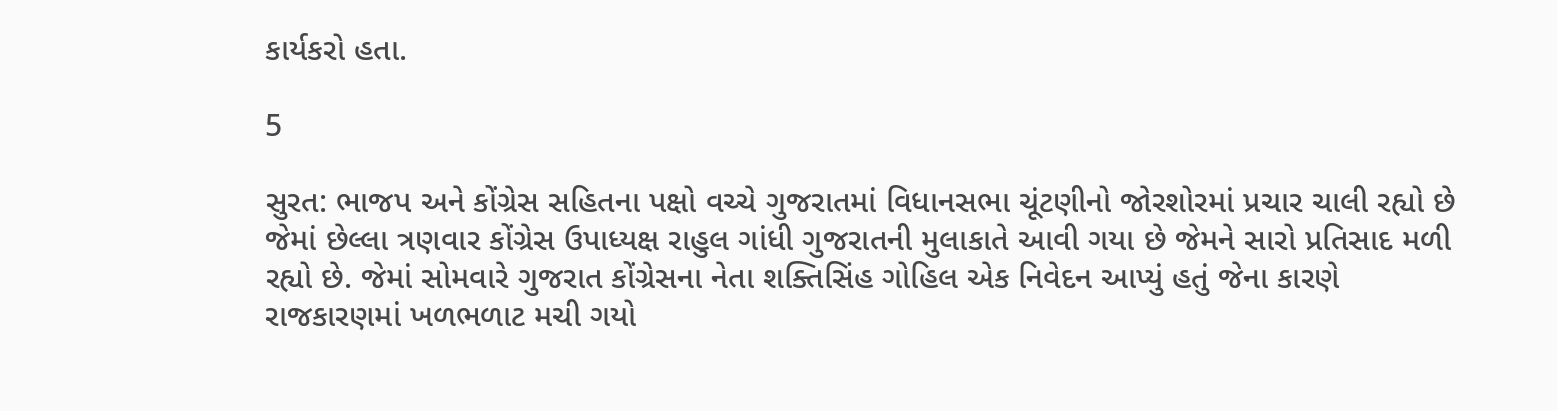કાર્યકરો હતા.

5

સુરત: ભાજપ અને કોંગ્રેસ સહિતના પક્ષો વચ્ચે ગુજરાતમાં વિધાનસભા ચૂંટણીનો જોરશોરમાં પ્રચાર ચાલી રહ્યો છે જેમાં છેલ્લા ત્રણવાર કોંગ્રેસ ઉપાધ્યક્ષ રાહુલ ગાંધી ગુજરાતની મુલાકાતે આવી ગયા છે જેમને સારો પ્રતિસાદ મળી રહ્યો છે. જેમાં સોમવારે ગુજરાત કોંગ્રેસના નેતા શક્તિસિંહ ગોહિલ એક નિવેદન આપ્યું હતું જેના કારણે રાજકારણમાં ખળભળાટ મચી ગયો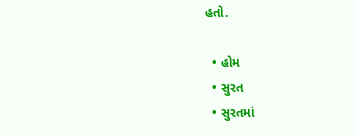હતો.

  • હોમ
  • સુરત
  • સુરતમાં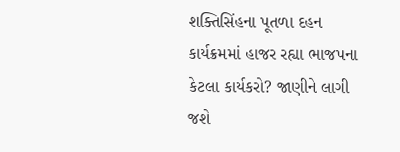શક્તિસિંહના પૂતળા દહન કાર્યક્રમમાં હાજર રહ્યા ભાજપના કેટલા કાર્યકરો? જાણીને લાગી જશે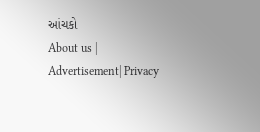આંચકો
About us | Advertisement| Privacy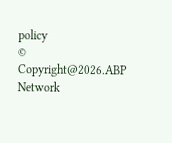policy
© Copyright@2026.ABP Network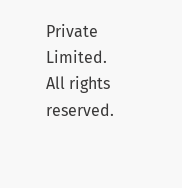Private Limited. All rights reserved.